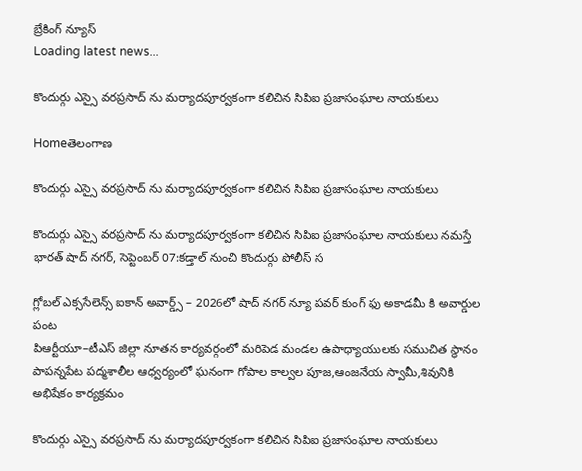బ్రేకింగ్ న్యూస్
Loading latest news...

కొందుర్గు ఎస్సై వరప్రసాద్ ను మర్యాదపూర్వకంగా కలిచిన సిపిఐ ప్రజాసంఘాల నాయకులు

Homeతెలంగాణ

కొందుర్గు ఎస్సై వరప్రసాద్ ను మర్యాదపూర్వకంగా కలిచిన సిపిఐ ప్రజాసంఘాల నాయకులు

కొందుర్గు ఎస్సై వరప్రసాద్ ను మర్యాదపూర్వకంగా కలిచిన సిపిఐ ప్రజాసంఘాల నాయకులు నమస్తే భారత్ షాద్ నగర్, సెప్టెంబర్ 07:కడ్తాల్ నుంచి కొందుర్గు పోలీస్ స

గ్లోబల్ ఎక్ససేలెన్స్ ఐకాన్ అవార్డ్స్ – 2026లో షాద్ నగర్ న్యూ పవర్ కుంగ్ ఫు అకాడమీ కి అవార్డుల పంట
పిఆర్టీయూ–టీఎస్ జిల్లా నూతన కార్యవర్గంలో మరిపెడ మండల ఉపాధ్యాయులకు సముచిత స్థానం
పాపన్నపేట పద్మశాలీల ఆధ్వర్యంలో ఘనంగా గోపాల కాల్వల పూజ,ఆంజనేయ స్వామీ,శివునికి అభిషేకం కార్యక్రమం

కొందుర్గు ఎస్సై వరప్రసాద్ ను మర్యాదపూర్వకంగా కలిచిన సిపిఐ ప్రజాసంఘాల నాయకులు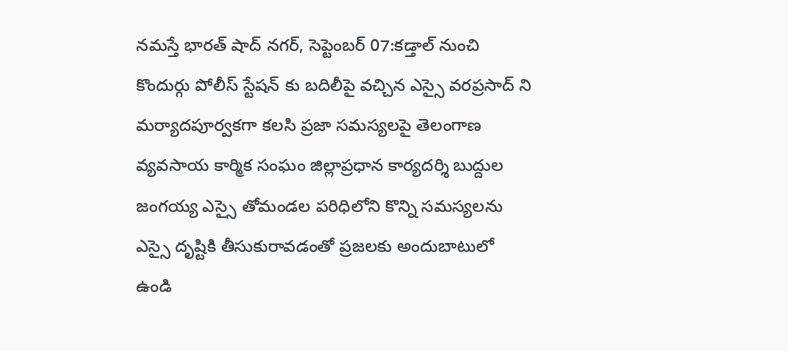నమస్తే భారత్ షాద్ నగర్, సెప్టెంబర్ 07:కడ్తాల్ నుంచి కొందుర్గు పోలీస్ స్టేషన్ కు బదిలీపై వచ్చిన ఎస్సై వరప్రసాద్ ని మర్యాదపూర్వకగా కలసి ప్రజా సమస్యలపై తెలంగాణ వ్యవసాయ కార్మిక సంఘం జిల్లాప్రధాన కార్యదర్శి బుద్దుల జంగయ్య ఎస్సై తోమండల పరిధిలోని కొన్ని సమస్యలను ఎస్సై దృష్టికి తీసుకురావడంతో ప్రజలకు అందుబాటులో ఉండి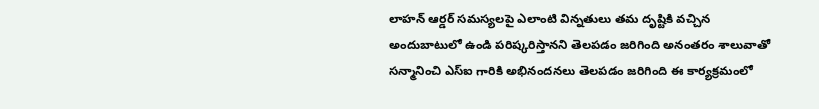లాహన్ ఆర్డర్ సమస్యలపై ఎలాంటి విన్నతులు తమ దృష్టికి వచ్చిన అందుబాటులో ఉండి పరిష్కరిస్తానని తెలపడం జరిగింది అనంతరం శాలువాతో సన్మానించి ఎస్ఐ గారికి అభినందనలు తెలపడం జరిగింది ఈ కార్యక్రమంలో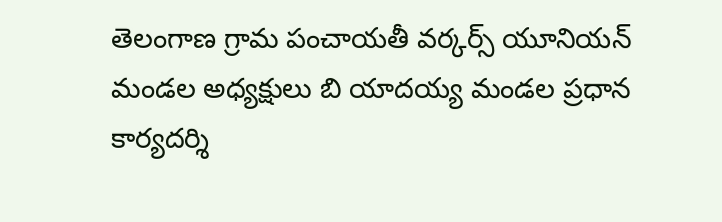తెలంగాణ గ్రామ పంచాయతీ వర్కర్స్ యూనియన్ మండల అధ్యక్షులు బి యాదయ్య మండల ప్రధాన కార్యదర్శి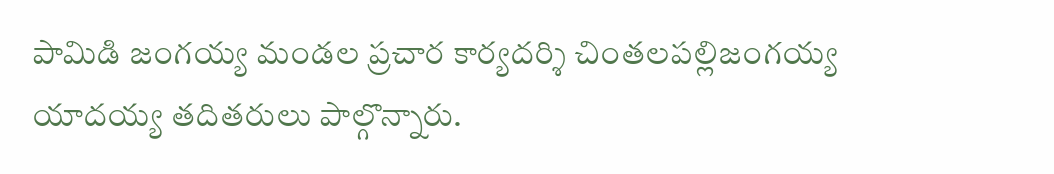పామిడి జంగయ్య మండల ప్రచార కార్యదర్శి చింతలపల్లిజంగయ్య యాదయ్య తదితరులు పాల్గొన్నారు.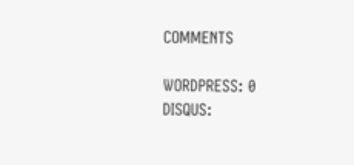COMMENTS

WORDPRESS: 0
DISQUS: